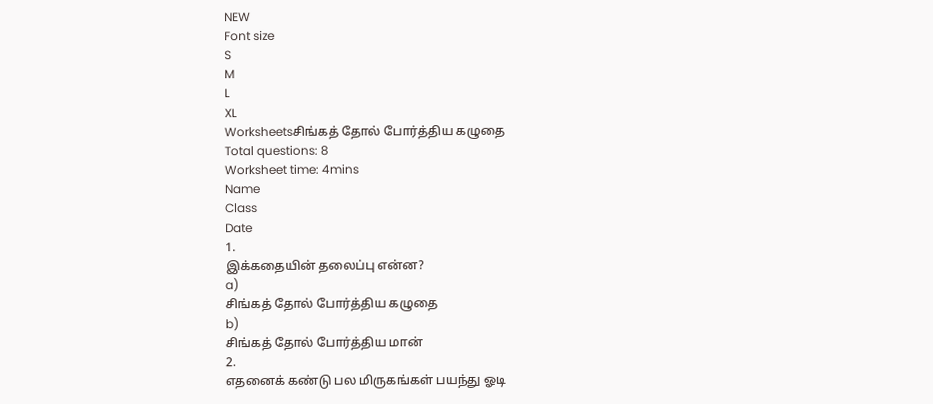NEW
Font size
S
M
L
XL
Worksheetsசிங்கத் தோல் போர்த்திய கழுதை
Total questions: 8
Worksheet time: 4mins
Name
Class
Date
1.
இக்கதையின் தலைப்பு என்ன?
a)
சிங்கத் தோல் போர்த்திய கழுதை
b)
சிங்கத் தோல் போர்த்திய மான்
2.
எதனைக் கண்டு பல மிருகங்கள் பயந்து ஓடி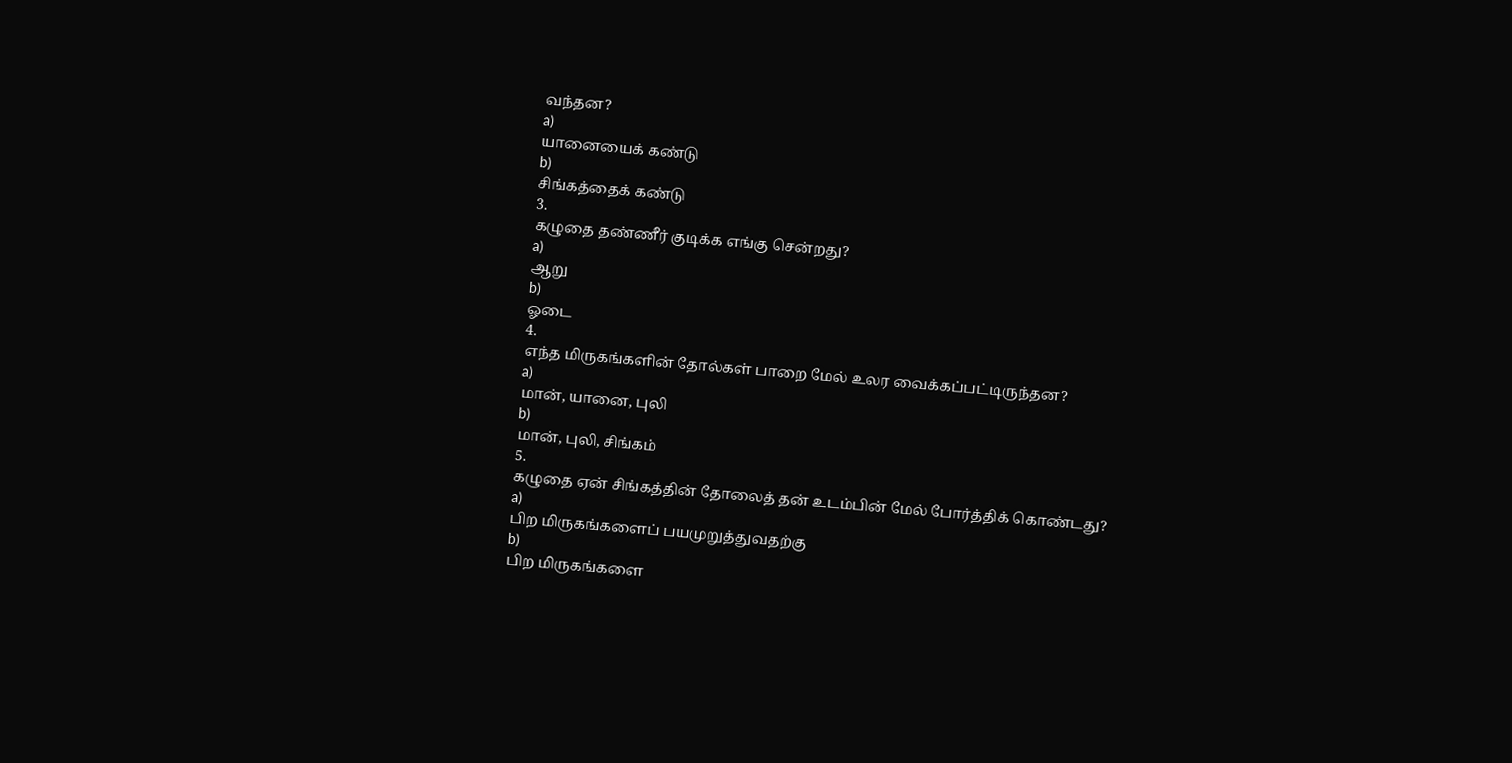வந்தன?
a)
யானையைக் கண்டு
b)
சிங்கத்தைக் கண்டு
3.
கழுதை தண்ணீர் குடிக்க எங்கு சென்றது?
a)
ஆறு
b)
ஓடை
4.
எந்த மிருகங்களின் தோல்கள் பாறை மேல் உலர வைக்கப்பட்டிருந்தன?
a)
மான், யானை, புலி
b)
மான், புலி, சிங்கம்
5.
கழுதை ஏன் சிங்கத்தின் தோலைத் தன் உடம்பின் மேல் போர்த்திக் கொண்டது?
a)
பிற மிருகங்களைப் பயமுறுத்துவதற்கு
b)
பிற மிருகங்களை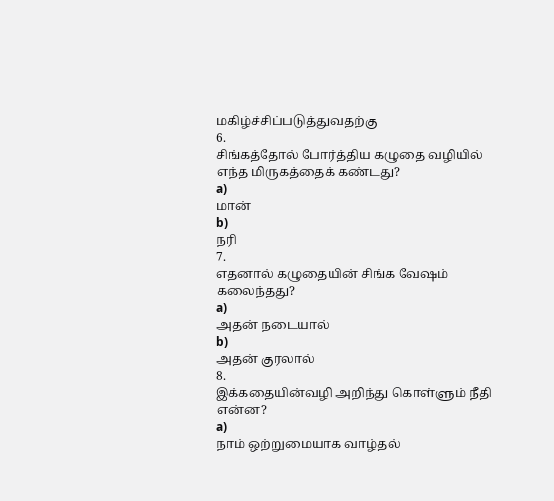மகிழ்ச்சிப்படுத்துவதற்கு
6.
சிங்கத்தோல் போர்த்திய கழுதை வழியில் எந்த மிருகத்தைக் கண்டது?
a)
மான்
b)
நரி
7.
எதனால் கழுதையின் சிங்க வேஷம் கலைந்தது?
a)
அதன் நடையால்
b)
அதன் குரலால்
8.
இக்கதையின்வழி அறிந்து கொள்ளும் நீதி என்ன?
a)
நாம் ஒற்றுமையாக வாழ்தல்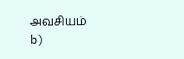அவசியம்
b)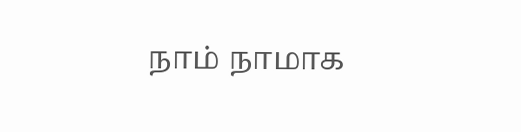நாம் நாமாக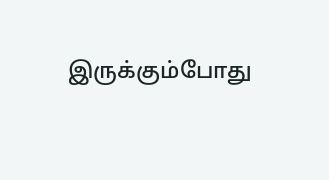இருக்கும்போது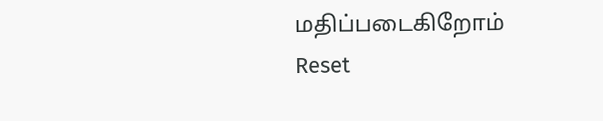மதிப்படைகிறோம்
Reset